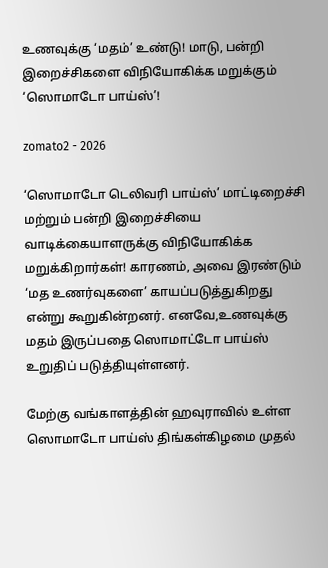உணவுக்கு ‘மதம்’ உண்டு! மாடு, பன்றி இறைச்சிகளை விநியோகிக்க மறுக்கும் ‘ஸொமாடோ பாய்ஸ்’!

zomato2 - 2026

‘ஸொமாடோ டெலிவரி பாய்ஸ்’ மாட்டிறைச்சி மற்றும் பன்றி இறைச்சியை வாடிக்கையாளருக்கு விநியோகிக்க மறுக்கிறார்கள்! காரணம், அவை இரண்டும் ‘மத உணர்வுகளை’ காயப்படுத்துகிறது என்று கூறுகின்றனர். எனவே,உணவுக்கு மதம் இருப்பதை ஸொமாட்டோ பாய்ஸ் உறுதிப் படுத்தியுள்ளனர்.

மேற்கு வங்காளத்தின் ஹவுராவில் உள்ள ஸொமாடோ பாய்ஸ் திங்கள்கிழமை முதல்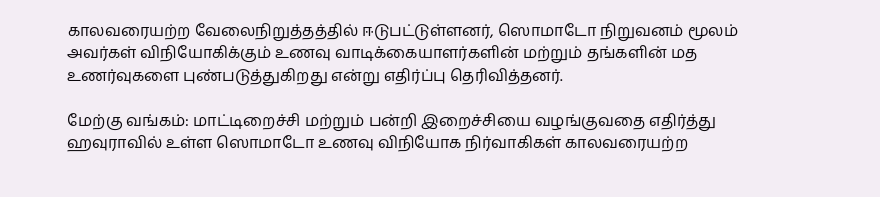காலவரையற்ற வேலைநிறுத்தத்தில் ஈடுபட்டுள்ளனர், ஸொமாடோ நிறுவனம் மூலம் அவர்கள் விநியோகிக்கும் உணவு வாடிக்கையாளர்களின் மற்றும் தங்களின் மத உணர்வுகளை புண்படுத்துகிறது என்று எதிர்ப்பு தெரிவித்தனர்.

மேற்கு வங்கம்: மாட்டிறைச்சி மற்றும் பன்றி இறைச்சியை வழங்குவதை எதிர்த்து ஹவுராவில் உள்ள ஸொமாடோ உணவு விநியோக நிர்வாகிகள் காலவரையற்ற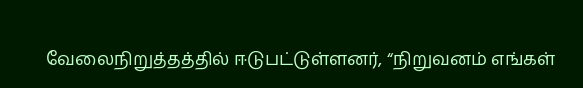வேலைநிறுத்தத்தில் ஈடுபட்டுள்ளனர், “நிறுவனம் எங்கள்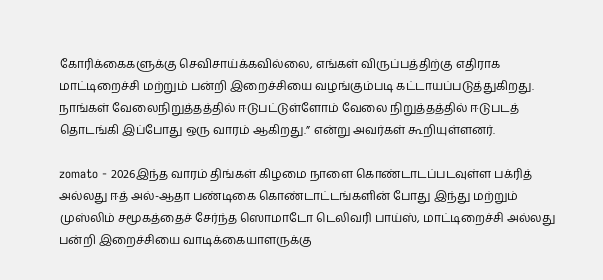கோரிக்கைகளுக்கு செவிசாய்க்கவில்லை, எங்கள் விருப்பத்திற்கு எதிராக மாட்டிறைச்சி மற்றும் பன்றி இறைச்சியை வழங்கும்படி கட்டாயப்படுத்துகிறது. நாங்கள் வேலைநிறுத்தத்தில் ஈடுபட்டுள்ளோம் வேலை நிறுத்தத்தில் ஈடுபடத் தொடங்கி இப்போது ஒரு வாரம் ஆகிறது.” என்று அவர்கள் கூறியுள்ளனர்.

zomato - 2026இந்த வாரம் திங்கள் கிழமை நாளை கொண்டாடப்படவுள்ள பக்ரித் அல்லது ஈத் அல்-ஆதா பண்டிகை கொண்டாட்டங்களின் போது இந்து மற்றும் முஸ்லிம் சமூகத்தைச் சேர்ந்த ஸொமாடோ டெலிவரி பாய்ஸ், மாட்டிறைச்சி அல்லது பன்றி இறைச்சியை வாடிக்கையாளருக்கு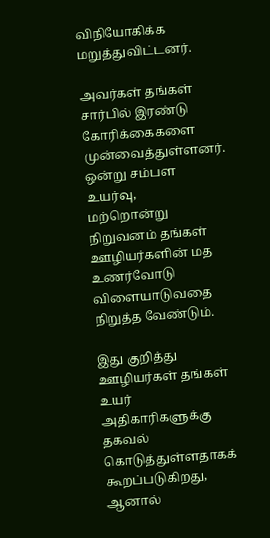விநியோகிக்க மறுத்துவிட்டனர்.

அவர்கள் தங்கள் சார்பில் இரண்டு கோரிக்கைகளை முன்வைத்துள்ளனர். ஒன்று சம்பள உயர்வு,
மற்றொன்று நிறுவனம் தங்கள் ஊழியர்களின் மத உணர்வோடு விளையாடுவதை நிறுத்த வேண்டும்.

இது குறித்து ஊழியர்கள் தங்கள் உயர் அதிகாரிகளுக்கு தகவல் கொடுத்துள்ளதாகக் கூறப்படுகிறது, ஆனால்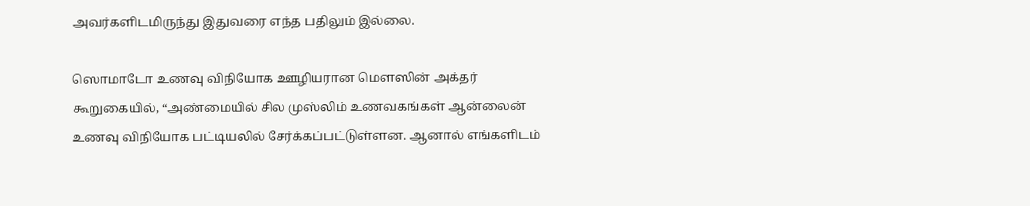அவர்களிடமிருந்து இதுவரை எந்த பதிலும் இல்லை.

ஸொமாடோ உணவு விநியோக ஊழியரான மௌஸின் அக்தர் கூறுகையில், “அண்மையில் சில முஸ்லிம் உணவகங்கள் ஆன்லைன் உணவு விநியோக பட்டியலில் சேர்க்கப்பட்டுள்ளன. ஆனால் எங்களிடம்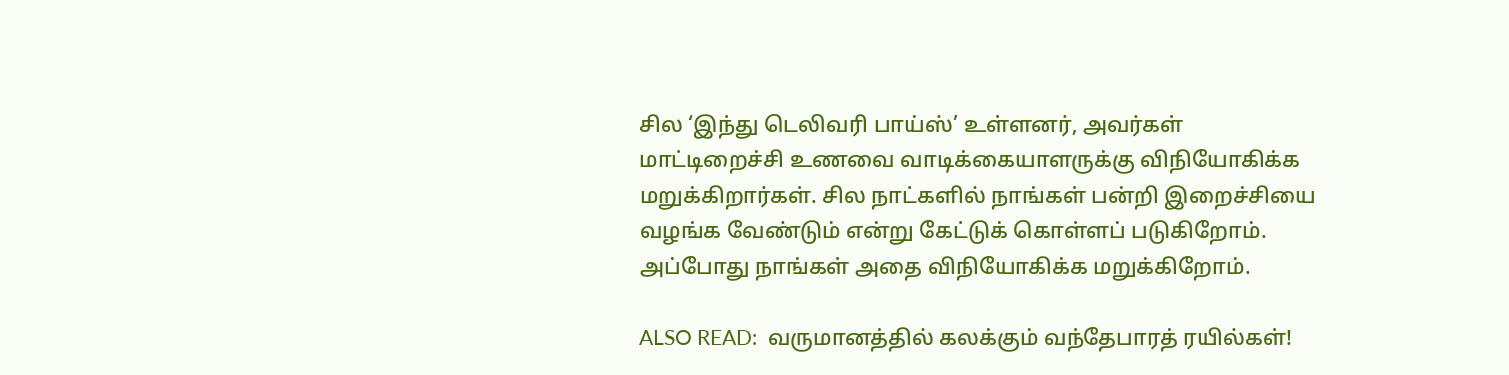சில ‘இந்து டெலிவரி பாய்ஸ்’ உள்ளனர், அவர்கள் மாட்டிறைச்சி உணவை வாடிக்கையாளருக்கு விநியோகிக்க மறுக்கிறார்கள். சில நாட்களில் நாங்கள் பன்றி இறைச்சியை வழங்க வேண்டும் என்று கேட்டுக் கொள்ளப் படுகிறோம். அப்போது நாங்கள் அதை விநியோகிக்க மறுக்கிறோம்.

ALSO READ:  வருமானத்தில் கலக்கும் வந்தேபாரத் ரயில்கள்!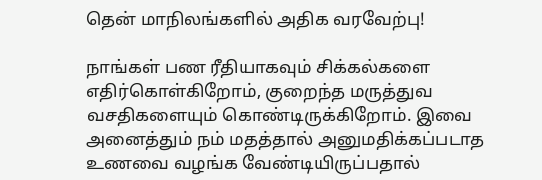தென் மாநிலங்களில் அதிக வரவேற்பு!

நாங்கள் பண ரீதியாகவும் சிக்கல்களை எதிர்கொள்கிறோம், குறைந்த மருத்துவ வசதிகளையும் கொண்டிருக்கிறோம். இவை அனைத்தும் நம் மதத்தால் அனுமதிக்கப்படாத உணவை வழங்க வேண்டியிருப்பதால்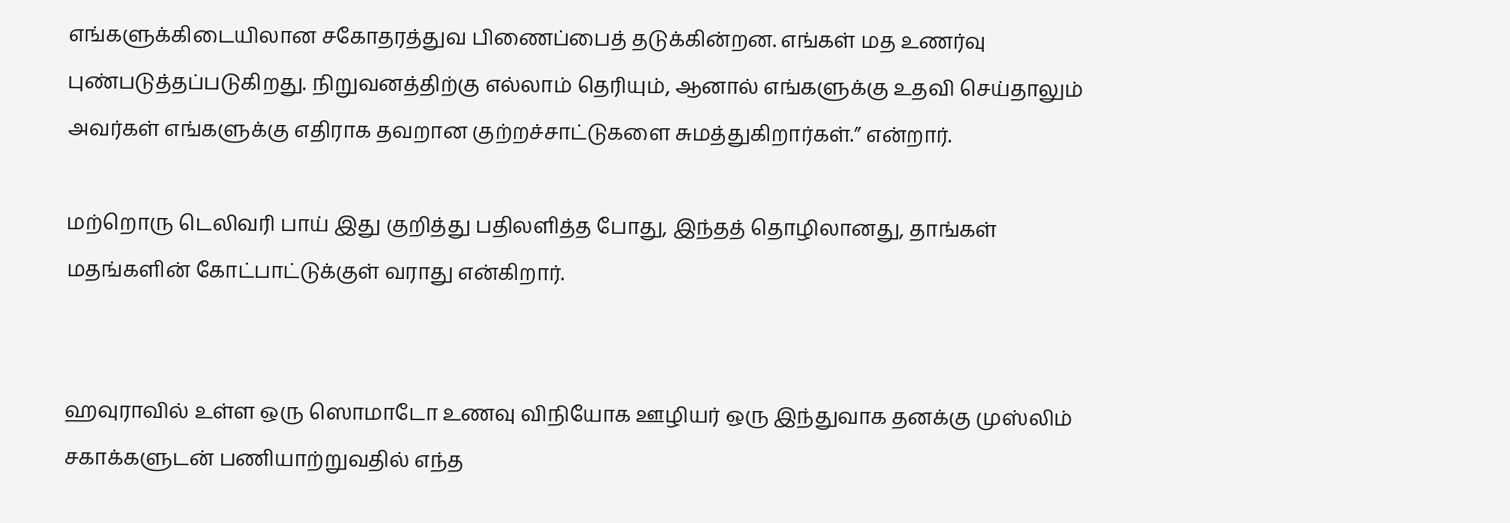எங்களுக்கிடையிலான சகோதரத்துவ பிணைப்பைத் தடுக்கின்றன. எங்கள் மத உணர்வு புண்படுத்தப்படுகிறது. நிறுவனத்திற்கு எல்லாம் தெரியும், ஆனால் எங்களுக்கு உதவி செய்தாலும் அவர்கள் எங்களுக்கு எதிராக தவறான குற்றச்சாட்டுகளை சுமத்துகிறார்கள்.” என்றார்.

மற்றொரு டெலிவரி பாய் இது குறித்து பதிலளித்த போது, இந்தத் தொழிலானது, தாங்கள் மதங்களின் கோட்பாட்டுக்குள் வராது என்கிறார்.


ஹவுராவில் உள்ள ஒரு ஸொமாடோ உணவு விநியோக ஊழியர் ஒரு இந்துவாக தனக்கு முஸ்லிம் சகாக்களுடன் பணியாற்றுவதில் எந்த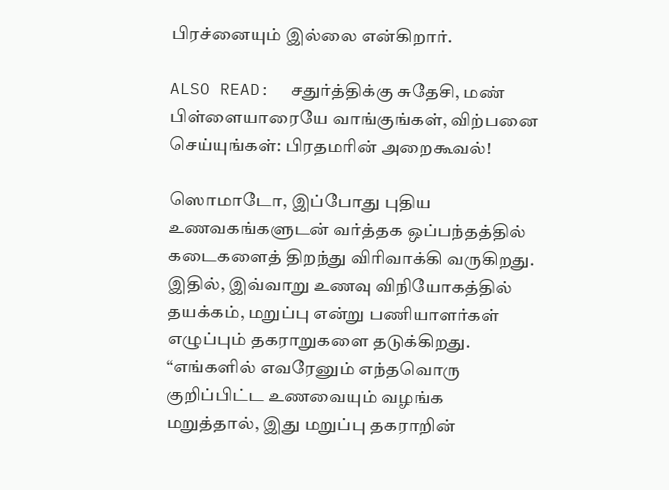பிரச்னையும் இல்லை என்கிறார்.

ALSO READ:  சதுர்த்திக்கு சுதேசி, மண் பிள்ளையாரையே வாங்குங்கள், விற்பனை செய்யுங்கள்: பிரதமரின் அறைகூவல்!

ஸொமாடோ, இப்போது புதிய உணவகங்களுடன் வர்த்தக ஒப்பந்தத்தில் கடைகளைத் திறந்து விரிவாக்கி வருகிறது. இதில், இவ்வாறு உணவு விநியோகத்தில் தயக்கம், மறுப்பு என்று பணியாளர்கள் எழுப்பும் தகராறுகளை தடுக்கிறது. “எங்களில் எவரேனும் எந்தவொரு குறிப்பிட்ட உணவையும் வழங்க மறுத்தால், இது மறுப்பு தகராறின்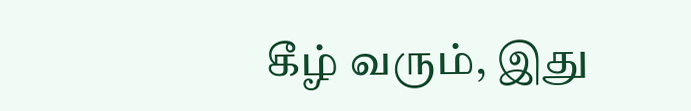கீழ் வரும், இது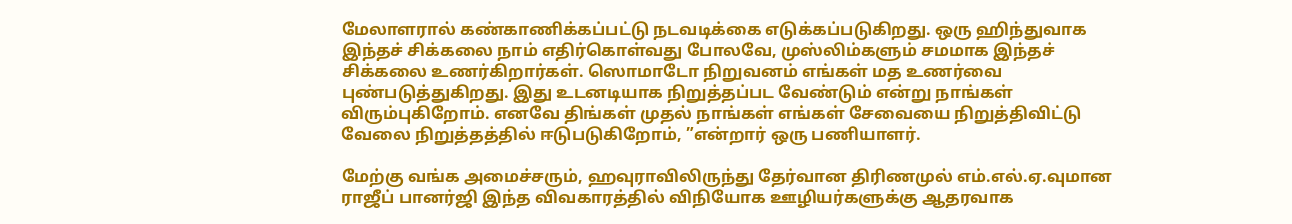மேலாளரால் கண்காணிக்கப்பட்டு நடவடிக்கை எடுக்கப்படுகிறது. ஒரு ஹிந்துவாக இந்தச் சிக்கலை நாம் எதிர்கொள்வது போலவே, முஸ்லிம்களும் சமமாக இந்தச் சிக்கலை உணர்கிறார்கள். ஸொமாடோ நிறுவனம் எங்கள் மத உணர்வை புண்படுத்துகிறது. இது உடனடியாக நிறுத்தப்பட வேண்டும் என்று நாங்கள் விரும்புகிறோம். எனவே திங்கள் முதல் நாங்கள் எங்கள் சேவையை நிறுத்திவிட்டு வேலை நிறுத்தத்தில் ஈடுபடுகிறோம், ”என்றார் ஒரு பணியாளர்.

மேற்கு வங்க அமைச்சரும், ஹவுராவிலிருந்து தேர்வான திரிணமுல் எம்.எல்.ஏ.வுமான ராஜீப் பானர்ஜி இந்த விவகாரத்தில் விநியோக ஊழியர்களுக்கு ஆதரவாக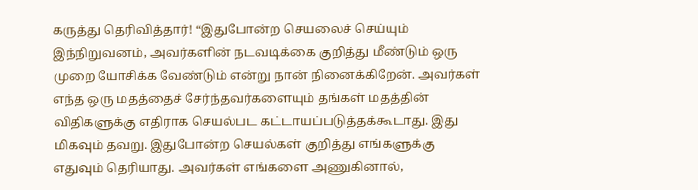கருத்து தெரிவித்தார்! “இதுபோன்ற செயலைச் செய்யும் இந்நிறுவனம், அவர்களின் நடவடிக்கை குறித்து மீண்டும் ஒரு முறை யோசிக்க வேண்டும் என்று நான் நினைக்கிறேன். அவர்கள் எந்த ஒரு மதத்தைச் சேர்ந்தவர்களையும் தங்கள் மதத்தின் விதிகளுக்கு எதிராக செயல்பட கட்டாயப்படுத்தக்கூடாது. இது மிகவும் தவறு. இதுபோன்ற செயல்கள் குறித்து எங்களுக்கு எதுவும் தெரியாது. அவர்கள் எங்களை அணுகினால்,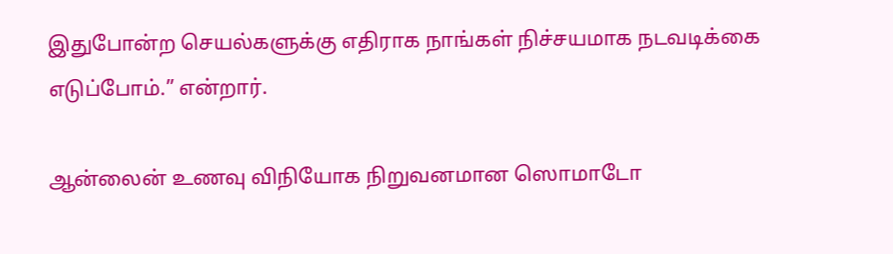இதுபோன்ற செயல்களுக்கு எதிராக நாங்கள் நிச்சயமாக நடவடிக்கை எடுப்போம்.” என்றார்.

ஆன்லைன் உணவு விநியோக நிறுவனமான ஸொமாடோ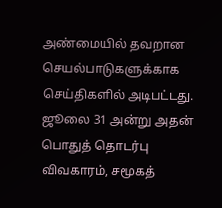அண்மையில் தவறான செயல்பாடுகளுக்காக செய்திகளில் அடிபட்டது. ஜூலை 31 அன்று அதன் பொதுத் தொடர்பு விவகாரம், சமூகத்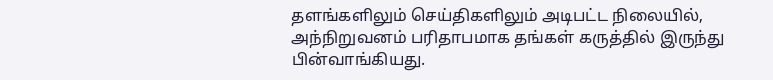தளங்களிலும் செய்திகளிலும் அடிபட்ட நிலையில், அந்நிறுவனம் பரிதாபமாக தங்கள் கருத்தில் இருந்து பின்வாங்கியது.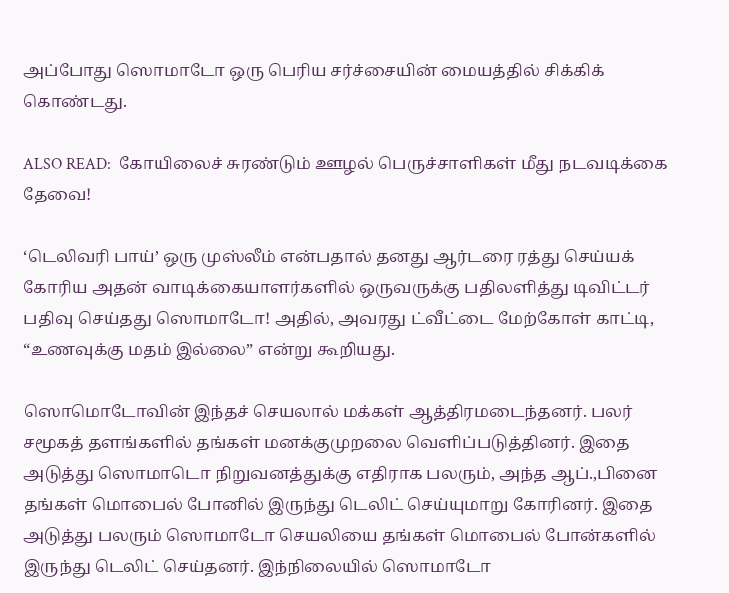அப்போது ஸொமாடோ ஒரு பெரிய சர்ச்சையின் மையத்தில் சிக்கிக் கொண்டது.

ALSO READ:  கோயிலைச் சுரண்டும் ஊழல் பெருச்சாளிகள் மீது நடவடிக்கை தேவை!

‘டெலிவரி பாய்’ ஒரு முஸ்லீம் என்பதால் தனது ஆர்டரை ரத்து செய்யக் கோரிய அதன் வாடிக்கையாளர்களில் ஒருவருக்கு பதிலளித்து டிவிட்டர் பதிவு செய்தது ஸொமாடோ! அதில், அவரது ட்வீட்டை மேற்கோள் காட்டி, “உணவுக்கு மதம் இல்லை” என்று கூறியது.

ஸொமொடோவின் இந்தச் செயலால் மக்கள் ஆத்திரமடைந்தனர். பலர் சமூகத் தளங்களில் தங்கள் மனக்குமுறலை வெளிப்படுத்தினர். இதை அடுத்து ஸொமாடொ நிறுவனத்துக்கு எதிராக பலரும், அந்த ஆப்.,பினை தங்கள் மொபைல் போனில் இருந்து டெலிட் செய்யுமாறு கோரினர். இதை அடுத்து பலரும் ஸொமாடோ செயலியை தங்கள் மொபைல் போன்களில் இருந்து டெலிட் செய்தனர். இந்நிலையில் ஸொமாடோ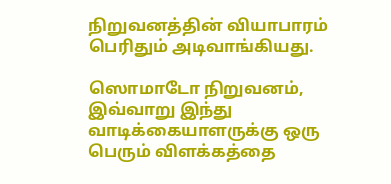நிறுவனத்தின் வியாபாரம் பெரிதும் அடிவாங்கியது.

ஸொமாடோ நிறுவனம், இவ்வாறு இந்து வாடிக்கையாளருக்கு ஒரு பெரும் விளக்கத்தை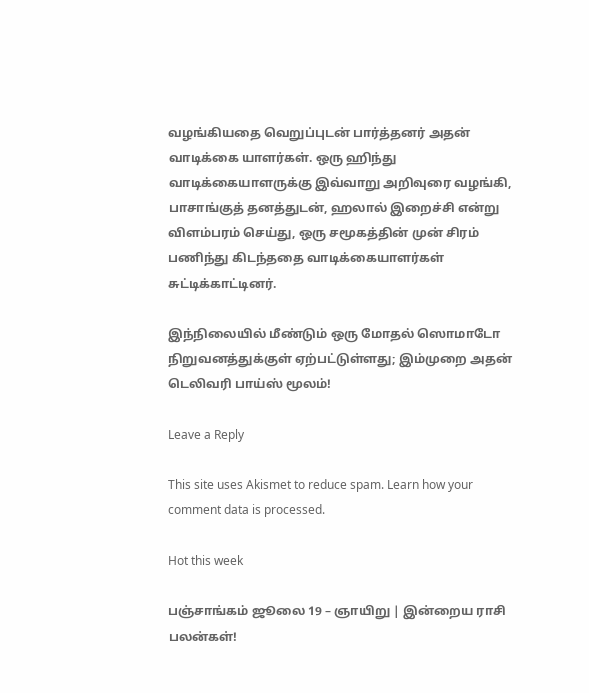வழங்கியதை வெறுப்புடன் பார்த்தனர் அதன் வாடிக்கை யாளர்கள். ஒரு ஹிந்து வாடிக்கையாளருக்கு இவ்வாறு அறிவுரை வழங்கி, பாசாங்குத் தனத்துடன், ஹலால் இறைச்சி என்று விளம்பரம் செய்து, ஒரு சமூகத்தின் முன் சிரம் பணிந்து கிடந்ததை வாடிக்கையாளர்கள் சுட்டிக்காட்டினர்.

இந்நிலையில் மீண்டும் ஒரு மோதல் ஸொமாடோ நிறுவனத்துக்குள் ஏற்பட்டுள்ளது; இம்முறை அதன் டெலிவரி பாய்ஸ் மூலம்!

Leave a Reply

This site uses Akismet to reduce spam. Learn how your comment data is processed.

Hot this week

பஞ்சாங்கம் ஜூலை 19 – ஞாயிறு | இன்றைய ராசி பலன்கள்!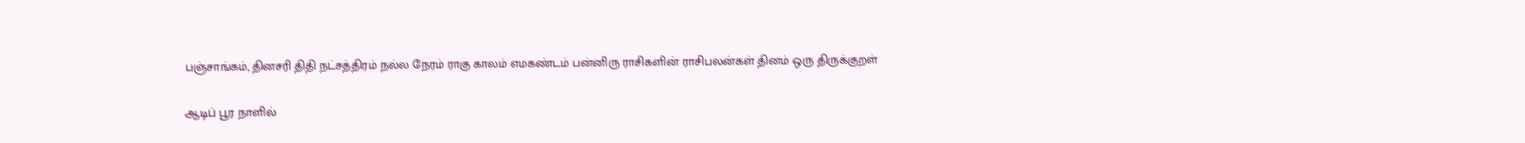பஞ்சாங்கம், தினசரி திதி நட்சத்திரம் நல்ல நேரம் ராகு காலம் எமகண்டம் பன்னிரு ராசிகளின் ராசிபலன்கள் தினம் ஒரு திருக்குறள்

ஆடிப் பூர நாளில்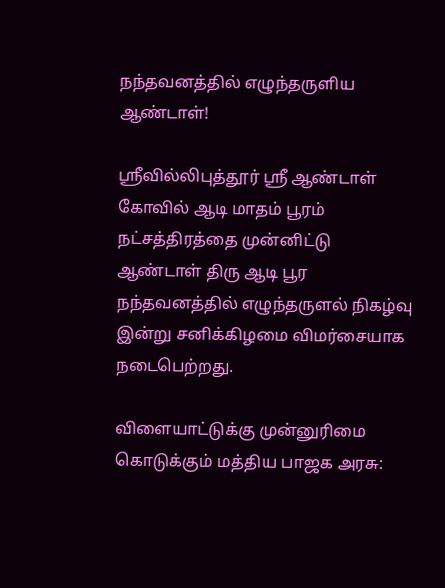நந்தவனத்தில் எழுந்தருளிய ஆண்டாள்!

ஸ்ரீவில்லிபுத்தூர் ஸ்ரீ ஆண்டாள் கோவில் ஆடி மாதம் பூரம் நட்சத்திரத்தை முன்னிட்டு ஆண்டாள் திரு ஆடி பூர நந்தவனத்தில் எழுந்தருளல் நிகழ்வு இன்று சனிக்கிழமை விமர்சையாக நடைபெற்றது.

விளையாட்டுக்கு முன்னுரிமை கொடுக்கும் மத்திய பாஜக அரசு: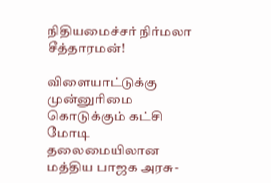நிதியமைச்சர் நிர்மலா சீத்தாரமன்!

விளையாட்டுக்கு முன்னுரிமை கொடுக்கும் கட்சி மோடி தலைமையிலான மத்திய பாஜக அரசு-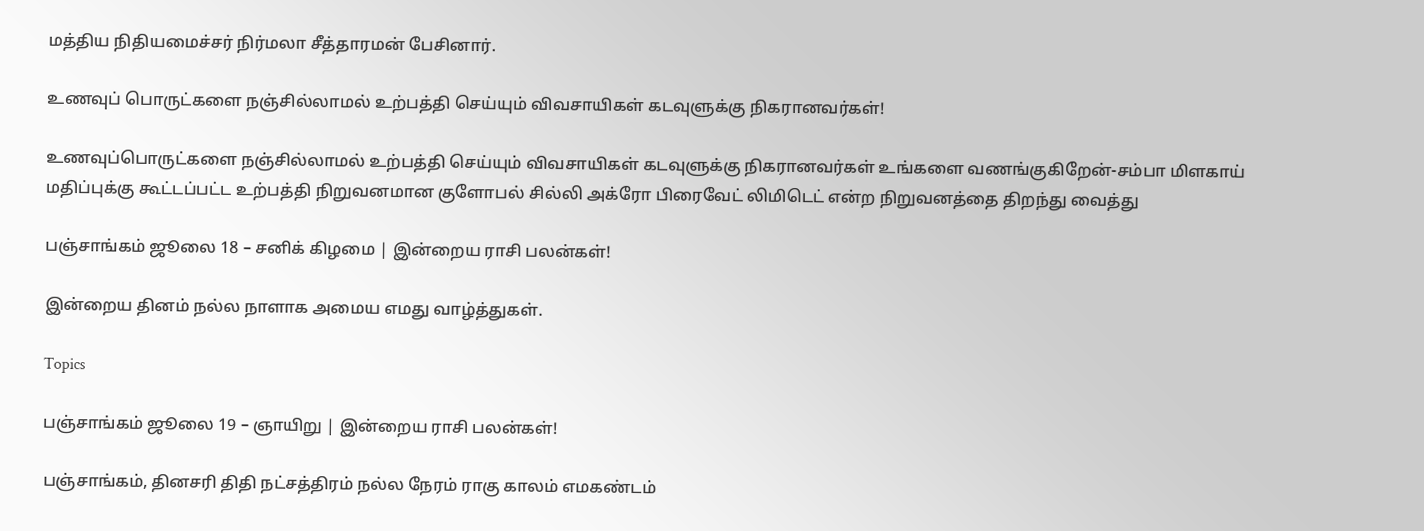மத்திய நிதியமைச்சர் நிர்மலா சீத்தாரமன் பேசினார்.

உணவுப் பொருட்களை நஞ்சில்லாமல் உற்பத்தி செய்யும் விவசாயிகள் கடவுளுக்கு நிகரானவர்கள்!

உணவுப்பொருட்களை நஞ்சில்லாமல் உற்பத்தி செய்யும் விவசாயிகள் கடவுளுக்கு நிகரானவர்கள் உங்களை வணங்குகிறேன்-சம்பா மிளகாய் மதிப்புக்கு கூட்டப்பட்ட உற்பத்தி நிறுவனமான குளோபல் சில்லி அக்ரோ பிரைவேட் லிமிடெட் என்ற நிறுவனத்தை திறந்து வைத்து

பஞ்சாங்கம் ஜூலை 18 – சனிக் கிழமை | இன்றைய ராசி பலன்கள்!

இன்றைய தினம் நல்ல நாளாக அமைய எமது வாழ்த்துகள்.

Topics

பஞ்சாங்கம் ஜூலை 19 – ஞாயிறு | இன்றைய ராசி பலன்கள்!

பஞ்சாங்கம், தினசரி திதி நட்சத்திரம் நல்ல நேரம் ராகு காலம் எமகண்டம்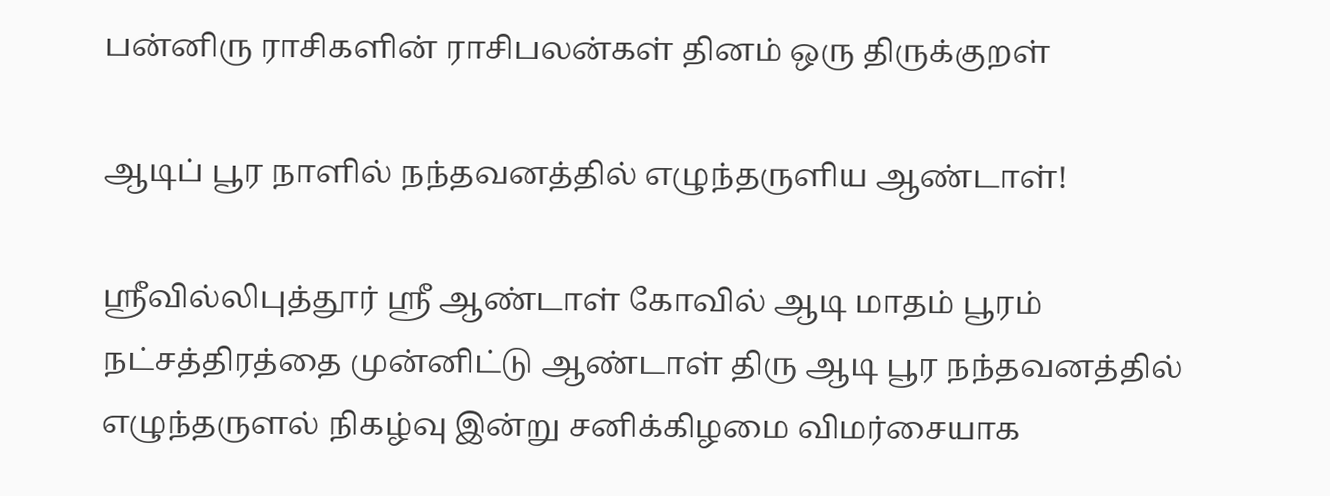பன்னிரு ராசிகளின் ராசிபலன்கள் தினம் ஒரு திருக்குறள்

ஆடிப் பூர நாளில் நந்தவனத்தில் எழுந்தருளிய ஆண்டாள்!

ஸ்ரீவில்லிபுத்தூர் ஸ்ரீ ஆண்டாள் கோவில் ஆடி மாதம் பூரம் நட்சத்திரத்தை முன்னிட்டு ஆண்டாள் திரு ஆடி பூர நந்தவனத்தில் எழுந்தருளல் நிகழ்வு இன்று சனிக்கிழமை விமர்சையாக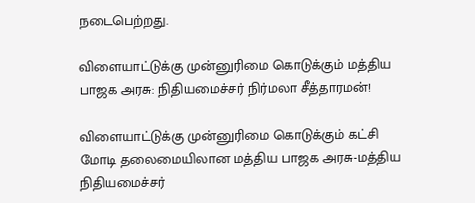நடைபெற்றது.

விளையாட்டுக்கு முன்னுரிமை கொடுக்கும் மத்திய பாஜக அரசு: நிதியமைச்சர் நிர்மலா சீத்தாரமன்!

விளையாட்டுக்கு முன்னுரிமை கொடுக்கும் கட்சி மோடி தலைமையிலான மத்திய பாஜக அரசு-மத்திய நிதியமைச்சர்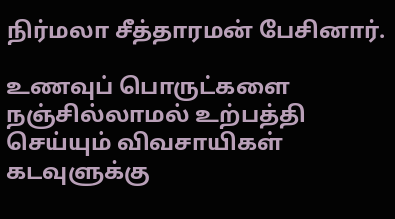நிர்மலா சீத்தாரமன் பேசினார்.

உணவுப் பொருட்களை நஞ்சில்லாமல் உற்பத்தி செய்யும் விவசாயிகள் கடவுளுக்கு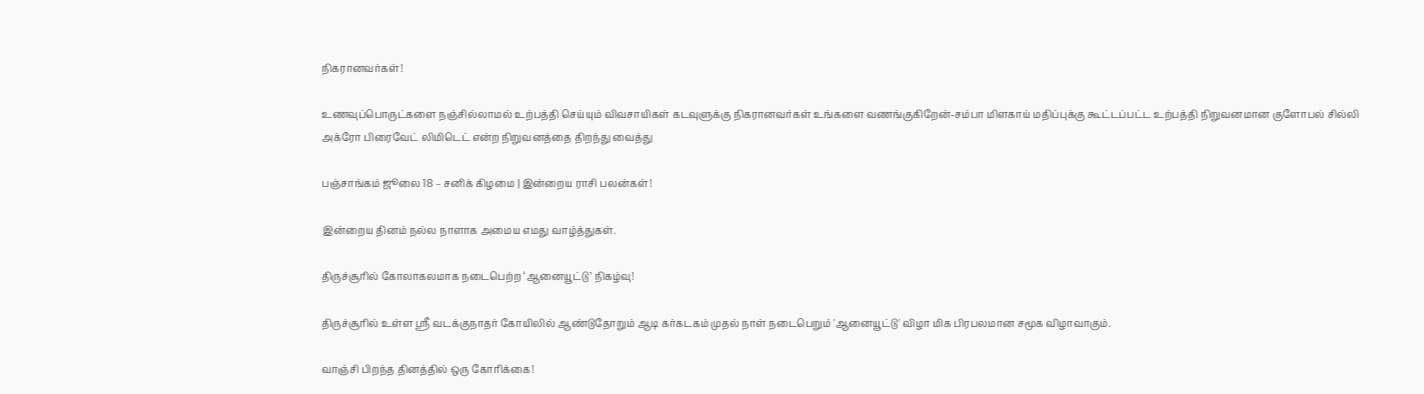நிகரானவர்கள்!

உணவுப்பொருட்களை நஞ்சில்லாமல் உற்பத்தி செய்யும் விவசாயிகள் கடவுளுக்கு நிகரானவர்கள் உங்களை வணங்குகிறேன்-சம்பா மிளகாய் மதிப்புக்கு கூட்டப்பட்ட உற்பத்தி நிறுவனமான குளோபல் சில்லி அக்ரோ பிரைவேட் லிமிடெட் என்ற நிறுவனத்தை திறந்து வைத்து

பஞ்சாங்கம் ஜூலை 18 – சனிக் கிழமை | இன்றைய ராசி பலன்கள்!

இன்றைய தினம் நல்ல நாளாக அமைய எமது வாழ்த்துகள்.

திருச்சூரில் கோலாகலமாக நடைபெற்ற ‘ஆனையூட்டு’ நிகழ்வு!

திருச்சூரில் உள்ள ஸ்ரீ வடக்குநாதர் கோயிலில் ஆண்டுதோறும் ஆடி கர்கடகம் முதல் நாள் நடைபெறும் 'ஆனையூட்டு' விழா மிக பிரபலமான சமூக விழாவாகும்.

வாஞ்சி பிறந்த தினத்தில் ஒரு கோரிக்கை!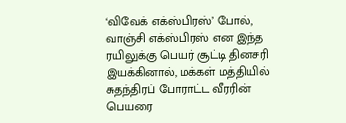‘விவேக் எக்ஸ்பிரஸ்’ போல், வாஞ்சி எக்ஸ்பிரஸ் என இந்த ரயிலுக்கு பெயர் சூட்டி தினசரி இயக்கினால், மக்கள் மத்தியில் சுதந்திரப் போராட்ட வீரரின் பெயரை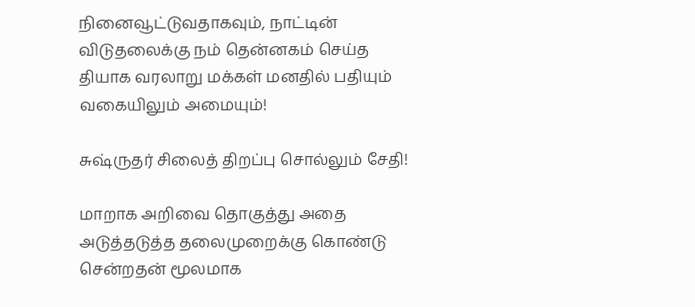நினைவூட்டுவதாகவும், நாட்டின் விடுதலைக்கு நம் தென்னகம் செய்த தியாக வரலாறு மக்கள் மனதில் பதியும் வகையிலும் அமையும்!

சுஷ்ருதர் சிலைத் திறப்பு சொல்லும் சேதி!

மாறாக அறிவை தொகுத்து அதை அடுத்தடுத்த தலைமுறைக்கு கொண்டு சென்றதன் மூலமாக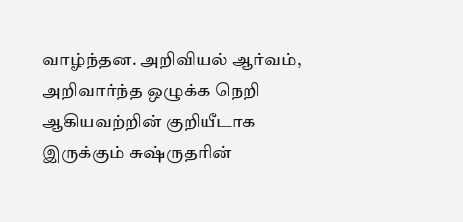வாழ்ந்தன. அறிவியல் ஆர்வம், அறிவார்ந்த ஒழுக்க நெறி ஆகியவற்றின் குறியீடாக இருக்கும் சுஷ்ருதரின்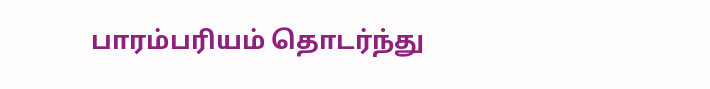பாரம்பரியம் தொடர்ந்து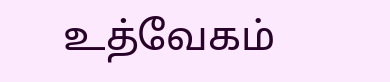உத்வேகம்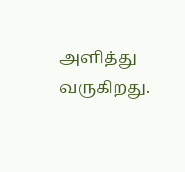அளித்து வருகிறது.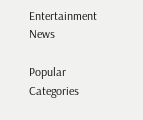Entertainment News

Popular Categories